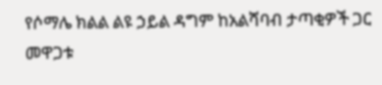የሶማሌ ክልል ልዩ ኃይል ዳግም ከአልሻባብ ታጣቂዎች ጋር መዋጋቱ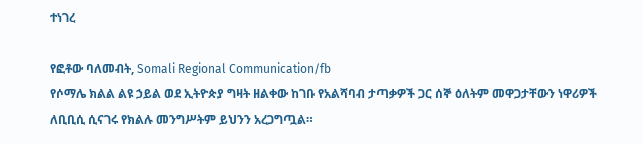ተነገረ

የፎቶው ባለመብት, Somali Regional Communication/fb
የሶማሌ ክልል ልዩ ኃይል ወደ ኢትዮጵያ ግዛት ዘልቀው ከገቡ የአልሻባብ ታጣቃዎች ጋር ሰኞ ዕለትም መዋጋታቸውን ነዋሪዎች ለቢቢሲ ሲናገሩ የክልሉ መንግሥትም ይህንን አረጋግጧል።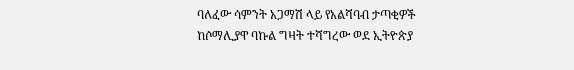ባለፈው ሳምንት አጋማሽ ላይ የአልሻባብ ታጣቂዎች ከሶማሊያዋ ባኩል ግዛት ተሻግረው ወደ ኢትዮጵያ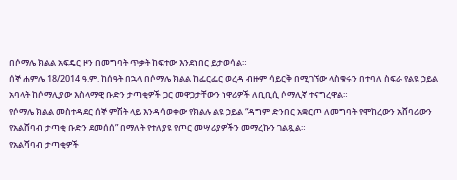በሶማሌ ክልል አፍዴር ዞን በመግባት ጥቃት ከፍተው እንደነበር ይታወሳል።
ሰኞ ሐምሌ 18/2014 ዓ.ም. ከሰዓት በኋላ በሶማሌ ክልል ከፌርፌር ወረዳ ብዙም ሳይርቅ በሚገኘው ላስቁሩን በተባለ ስፍራ የልዩ ኃይል አባላት ከሶማሊያው እስላማዊ ቡድን ታጣቂዎች ጋር መዋጋታቸውን ነዋሪዎች ለቢቢሲ ሶማሊኛ ተናግረዋል።
የሶማሌ ክልል መስተዳደር ሰኞ ምሽት ላይ እንዳሳወቀው የክልሉ ልዩ ኃይል “ዳግም ድንበር አቋርጦ ለመግባት የሞከረውን አሸባሪውን የአልሸባብ ታጣቂ ቡድን ደመሰሰ” በማለት የተለያዩ የጦር መሣሪያዎችን መማረኩን ገልጿል።
የአልሻባብ ታጣቂዎች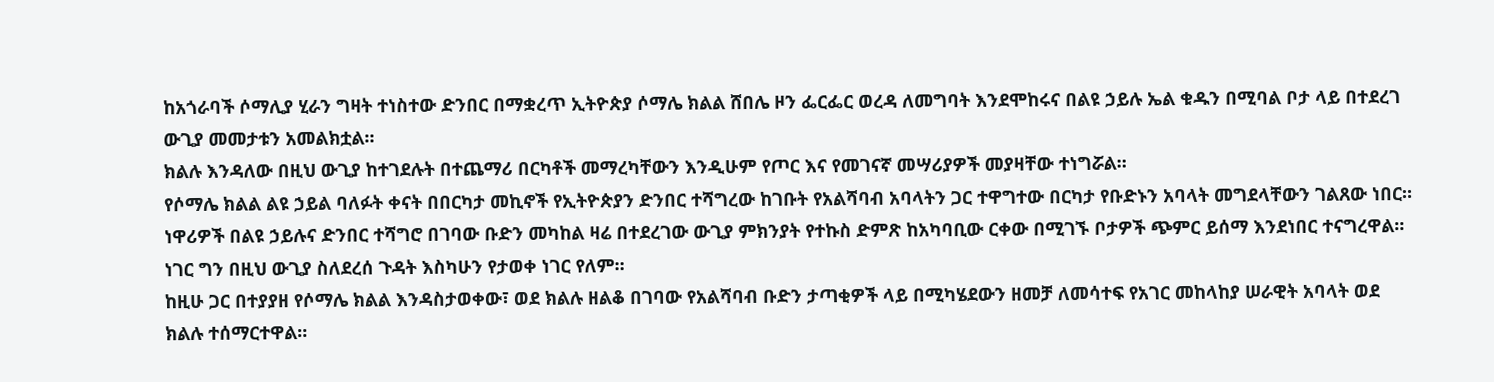ከአጎራባች ሶማሊያ ሂራን ግዛት ተነስተው ድንበር በማቋረጥ ኢትዮጵያ ሶማሌ ክልል ሸበሌ ዞን ፌርፌር ወረዳ ለመግባት እንደሞከሩና በልዩ ኃይሉ ኤል ቁዱን በሚባል ቦታ ላይ በተደረገ ውጊያ መመታቱን አመልክቷል።
ክልሉ እንዳለው በዚህ ውጊያ ከተገደሉት በተጨማሪ በርካቶች መማረካቸውን እንዲሁም የጦር እና የመገናኛ መሣሪያዎች መያዛቸው ተነግሯል።
የሶማሌ ክልል ልዩ ኃይል ባለፉት ቀናት በበርካታ መኪኖች የኢትዮጵያን ድንበር ተሻግረው ከገቡት የአልሻባብ አባላትን ጋር ተዋግተው በርካታ የቡድኑን አባላት መግደላቸውን ገልጸው ነበር።
ነዋሪዎች በልዩ ኃይሉና ድንበር ተሻግሮ በገባው ቡድን መካከል ዛሬ በተደረገው ውጊያ ምክንያት የተኩስ ድምጽ ከአካባቢው ርቀው በሚገኙ ቦታዎች ጭምር ይሰማ እንደነበር ተናግረዋል።
ነገር ግን በዚህ ውጊያ ስለደረሰ ጉዳት እስካሁን የታወቀ ነገር የለም።
ከዚሁ ጋር በተያያዘ የሶማሌ ክልል እንዳስታወቀው፣ ወደ ክልሉ ዘልቆ በገባው የአልሻባብ ቡድን ታጣቂዎች ላይ በሚካሄደውን ዘመቻ ለመሳተፍ የአገር መከላከያ ሠራዊት አባላት ወደ ክልሉ ተሰማርተዋል።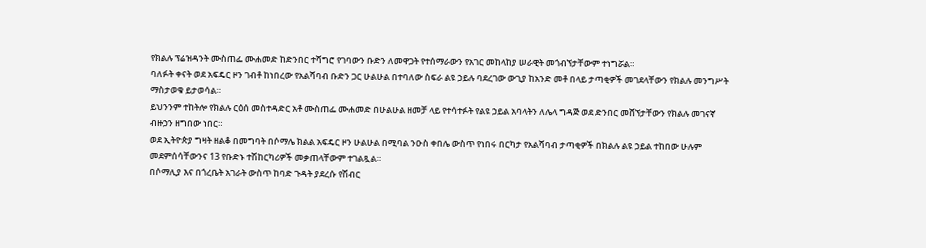የክልሉ ፕሬዝዳንት ሙስጠፌ ሙሐመድ ከድንበር ተሻግሮ የገባውን ቡድን ለመዋጋት የተሰማራውን የአገር መከላከያ ሠራዊት መጎብኘታቸውም ተነግሯል።
ባለፉት ቀናት ወደ አፍዴር ዞን ገብቶ ከነበረው የአልሻባብ ቡድን ጋር ሁልሁል በተባለው ስፍራ ልዩ ኃይሉ ባደረገው ውጊያ ከአንድ መቶ በላይ ታጣቂዎች መገደላቸውን የክልሉ መንግሥት ማስታወቁ ይታወሳል።
ይህንንም ተከትሎ የክልሉ ርዕሰ መስተዳድር አቶ ሙስጠፌ ሙሐመድ በሁልሁል ዘመቻ ላይ የተሳተፉት የልዩ ኃይል አባላትን ለሌላ ግዳጅ ወደ ድንበር መሸኘታቸውን የክልሉ መገናኛ ብዙኃን ዘግበው ነበር።
ወደ ኢትዮጵያ ግዛት ዘልቆ በመግባት በሶማሌ ክልል አፍዴር ዞን ሁልሁል በሚባል ንዑስ ቀበሌ ውስጥ የነበሩ በርካታ የአልሻባብ ታጣቂዎች በክልሉ ልዩ ኃይል ተከበው ሁሉም መደምሰሳቸውንና 13 የቡድኑ ተሽከርካሪዎች መቃጠላቸውም ተገልጿል።
በሶማሊያ እና በጎረቤት አገራት ውስጥ ከባድ ጉዳት ያደረሱ የሽብር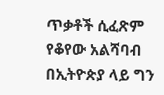ጥቃቶች ሲፈጽም የቆየው አልሻባብ በኢትዮጵያ ላይ ግን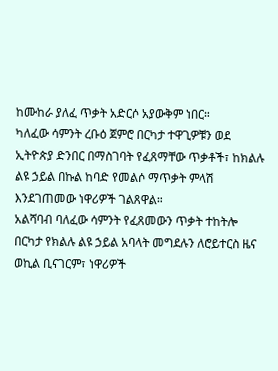ከሙከራ ያለፈ ጥቃት አድርሶ አያውቅም ነበር።
ካለፈው ሳምንት ረቡዕ ጀምሮ በርካታ ተዋጊዎቹን ወደ ኢትዮጵያ ድንበር በማስገባት የፈጸማቸው ጥቃቶች፣ ከክልሉ ልዩ ኃይል በኩል ከባድ የመልሶ ማጥቃት ምላሽ እንደገጠመው ነዋሪዎች ገልጸዋል።
አልሻባብ ባለፈው ሳምንት የፈጸመውን ጥቃት ተከትሎ በርካታ የክልሉ ልዩ ኃይል አባላት መግደሉን ለሮይተርስ ዜና ወኪል ቢናገርም፣ ነዋሪዎች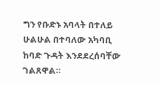ግን የቡድኑ አባላት በተለይ ሁልሁል በተባለው አካባቢ ከባድ ጉዳት እንደደረሰባቸው ገልጸዋል።